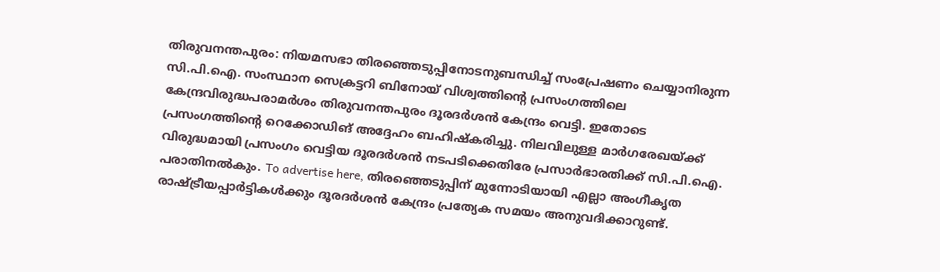തിരുവനന്തപുരം: നിയമസഭാ തിരഞ്ഞെടുപ്പിനോടനുബന്ധിച്ച് സംപ്രേഷണം ചെയ്യാനിരുന്ന സി.പി.ഐ. സംസ്ഥാന സെക്രട്ടറി ബിനോയ് വിശ്വത്തിന്റെ പ്രസംഗത്തിലെ കേന്ദ്രവിരുദ്ധപരാമർശം തിരുവനന്തപുരം ദൂരദർശൻ കേന്ദ്രം വെട്ടി. ഇതോടെ പ്രസംഗത്തിന്റെ റെക്കോഡിങ് അദ്ദേഹം ബഹിഷ്കരിച്ചു. നിലവിലുള്ള മാർഗരേഖയ്ക്ക് വിരുദ്ധമായി പ്രസംഗം വെട്ടിയ ദൂരദർശൻ നടപടിക്കെതിരേ പ്രസാർഭാരതിക്ക് സി.പി.ഐ. പരാതിനൽകും. To advertise here, തിരഞ്ഞെടുപ്പിന് മുന്നോടിയായി എല്ലാ അംഗീകൃത രാഷ്ട്രീയപ്പാർട്ടികൾക്കും ദൂരദർശൻ കേന്ദ്രം പ്രത്യേക സമയം അനുവദിക്കാറുണ്ട്.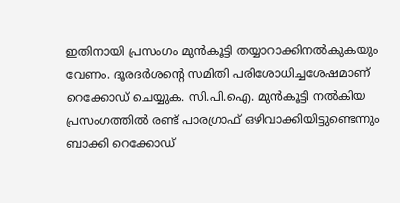ഇതിനായി പ്രസംഗം മുൻകൂട്ടി തയ്യാറാക്കിനൽകുകയും വേണം. ദൂരദർശന്റെ സമിതി പരിശോധിച്ചശേഷമാണ് റെക്കോഡ് ചെയ്യുക. സി.പി.ഐ. മുൻകൂട്ടി നൽകിയ പ്രസംഗത്തിൽ രണ്ട് പാരഗ്രാഫ് ഒഴിവാക്കിയിട്ടുണ്ടെന്നും ബാക്കി റെക്കോഡ്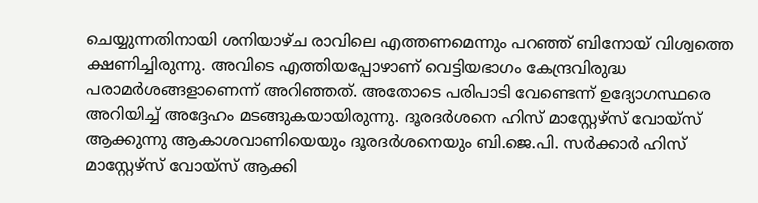ചെയ്യുന്നതിനായി ശനിയാഴ്ച രാവിലെ എത്തണമെന്നും പറഞ്ഞ് ബിനോയ് വിശ്വത്തെ ക്ഷണിച്ചിരുന്നു. അവിടെ എത്തിയപ്പോഴാണ് വെട്ടിയഭാഗം കേന്ദ്രവിരുദ്ധ പരാമർശങ്ങളാണെന്ന് അറിഞ്ഞത്. അതോടെ പരിപാടി വേണ്ടെന്ന് ഉദ്യോഗസ്ഥരെ അറിയിച്ച് അദ്ദേഹം മടങ്ങുകയായിരുന്നു. ദൂരദർശനെ ഹിസ് മാസ്റ്റേഴ്സ് വോയ്സ് ആക്കുന്നു ആകാശവാണിയെയും ദൂരദർശനെയും ബി.ജെ.പി. സർക്കാർ ഹിസ് മാസ്റ്റേഴ്സ് വോയ്സ് ആക്കി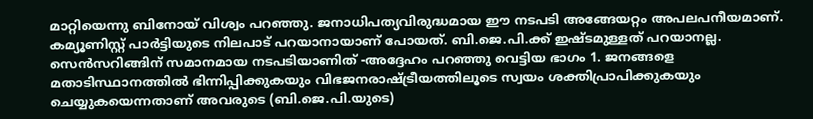മാറ്റിയെന്നു ബിനോയ് വിശ്വം പറഞ്ഞു. ജനാധിപത്യവിരുദ്ധമായ ഈ നടപടി അങ്ങേയറ്റം അപലപനീയമാണ്. കമ്യൂണിസ്റ്റ് പാർട്ടിയുടെ നിലപാട് പറയാനായാണ് പോയത്. ബി.ജെ.പി.ക്ക് ഇഷ്ടമുള്ളത് പറയാനല്ല. സെൻസറിങ്ങിന് സമാനമായ നടപടിയാണിത് -അദ്ദേഹം പറഞ്ഞു വെട്ടിയ ഭാഗം 1. ജനങ്ങളെ മതാടിസ്ഥാനത്തിൽ ഭിന്നിപ്പിക്കുകയും വിഭജനരാഷ്ട്രീയത്തിലൂടെ സ്വയം ശക്തിപ്രാപിക്കുകയും ചെയ്യുകയെന്നതാണ് അവരുടെ (ബി.ജെ.പി.യുടെ)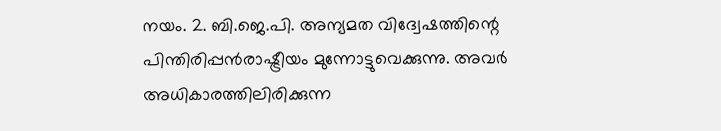നയം. 2. ബി.ജെ.പി. അന്യമത വിദ്വേഷത്തിന്റെ പിന്തിരിപ്പൻരാഷ്ട്രീയം മുന്നോട്ടുവെക്കുന്നു. അവർ അധികാരത്തിലിരിക്കുന്ന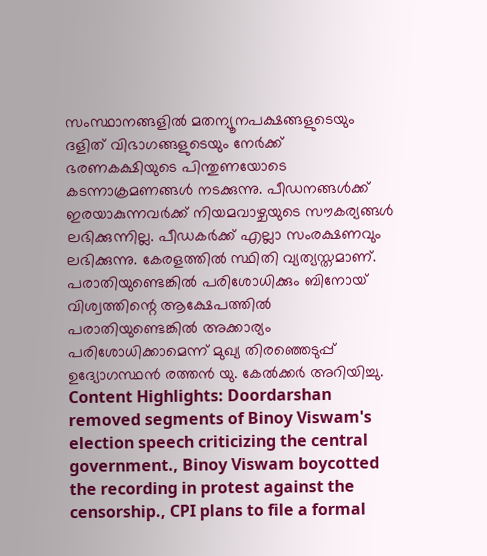സംസ്ഥാനങ്ങളിൽ മതന്യൂനപക്ഷങ്ങളുടെയും ദളിത് വിഭാഗങ്ങളുടെയും നേർക്ക് ഭരണകക്ഷിയുടെ പിന്തുണയോടെ കടന്നാക്രമണങ്ങൾ നടക്കുന്നു. പീഡനങ്ങൾക്ക് ഇരയാകുന്നവർക്ക് നിയമവാഴ്ചയുടെ സൗകര്യങ്ങൾ ലഭിക്കുന്നില്ല. പീഡകർക്ക് എല്ലാ സംരക്ഷണവും ലഭിക്കുന്നു. കേരളത്തിൽ സ്ഥിതി വ്യത്യസ്തമാണ്. പരാതിയുണ്ടെങ്കിൽ പരിശോധിക്കും ബിനോയ് വിശ്വത്തിന്റെ ആക്ഷേപത്തിൽ പരാതിയുണ്ടെങ്കിൽ അക്കാര്യം പരിശോധിക്കാമെന്ന് മുഖ്യ തിരഞ്ഞെടുപ്പ് ഉദ്യോഗസ്ഥൻ രത്തൻ യു. കേൽക്കർ അറിയിച്ചു. Content Highlights: Doordarshan removed segments of Binoy Viswam's election speech criticizing the central government., Binoy Viswam boycotted the recording in protest against the censorship., CPI plans to file a formal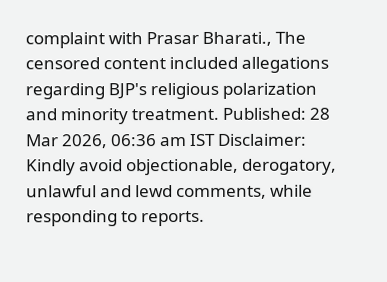complaint with Prasar Bharati., The censored content included allegations regarding BJP's religious polarization and minority treatment. Published: 28 Mar 2026, 06:36 am IST Disclaimer: Kindly avoid objectionable, derogatory, unlawful and lewd comments, while responding to reports.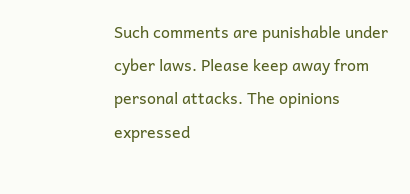Such comments are punishable under cyber laws. Please keep away from personal attacks. The opinions expressed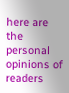here are the personal opinions of readers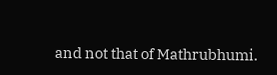and not that of Mathrubhumi.